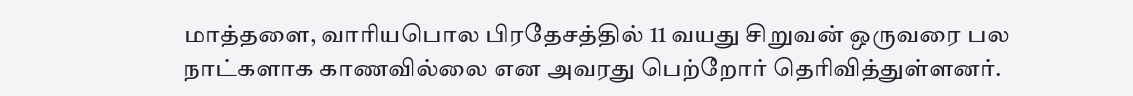மாத்தளை, வாரியபொல பிரதேசத்தில் 11 வயது சிறுவன் ஒருவரை பல நாட்களாக காணவில்லை என அவரது பெற்றோர் தெரிவித்துள்ளனர்.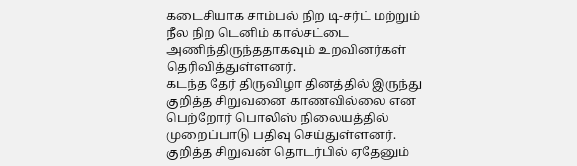கடைசியாக சாம்பல் நிற டி-சர்ட் மற்றும் நீல நிற டெனிம் கால்சட்டை அணிந்திருந்ததாகவும் உறவினர்கள் தெரிவித்துள்ளனர்.
கடந்த தேர் திருவிழா தினத்தில் இருந்து குறித்த சிறுவனை காணவில்லை என பெற்றோர் பொலிஸ் நிலையத்தில் முறைப்பாடு பதிவு செய்துள்ளனர்.
குறித்த சிறுவன் தொடர்பில் ஏதேனும்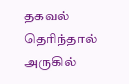தகவல் தெரிந்தால் அருகில்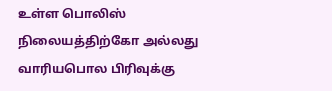உள்ள பொலிஸ் நிலையத்திற்கோ அல்லது வாரியபொல பிரிவுக்கு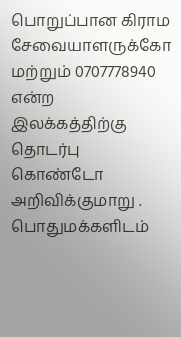பொறுப்பான கிராம சேவையாளருக்கோ மற்றும் 0707778940 என்ற இலக்கத்திற்கு தொடர்பு கொண்டோ அறிவிக்குமாறு . பொதுமக்களிடம்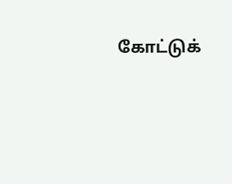கோட்டுக்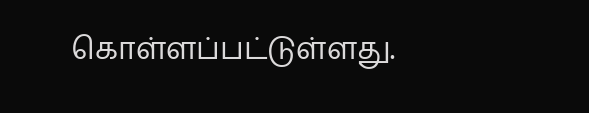கொள்ளப்பட்டுள்ளது.